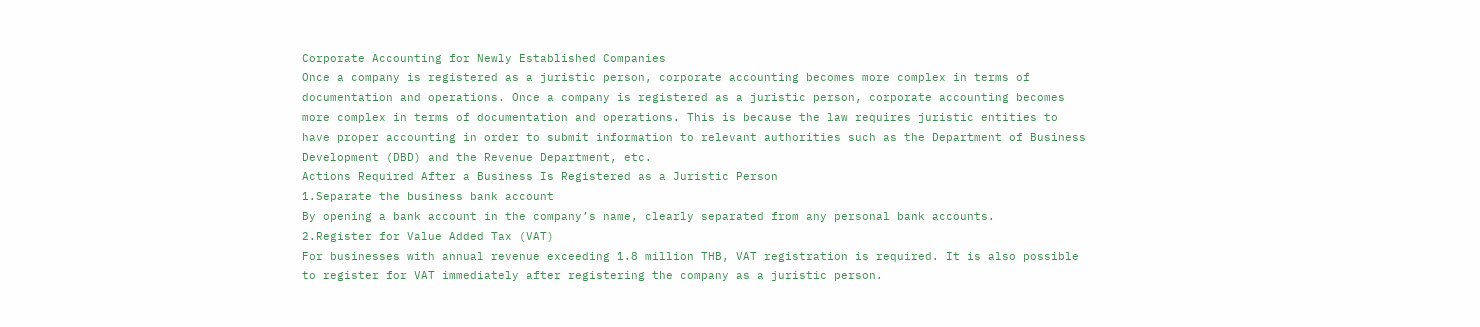Corporate Accounting for Newly Established Companies
Once a company is registered as a juristic person, corporate accounting becomes more complex in terms of documentation and operations. Once a company is registered as a juristic person, corporate accounting becomes more complex in terms of documentation and operations. This is because the law requires juristic entities to have proper accounting in order to submit information to relevant authorities such as the Department of Business Development (DBD) and the Revenue Department, etc.
Actions Required After a Business Is Registered as a Juristic Person
1.Separate the business bank account
By opening a bank account in the company’s name, clearly separated from any personal bank accounts.
2.Register for Value Added Tax (VAT)
For businesses with annual revenue exceeding 1.8 million THB, VAT registration is required. It is also possible to register for VAT immediately after registering the company as a juristic person.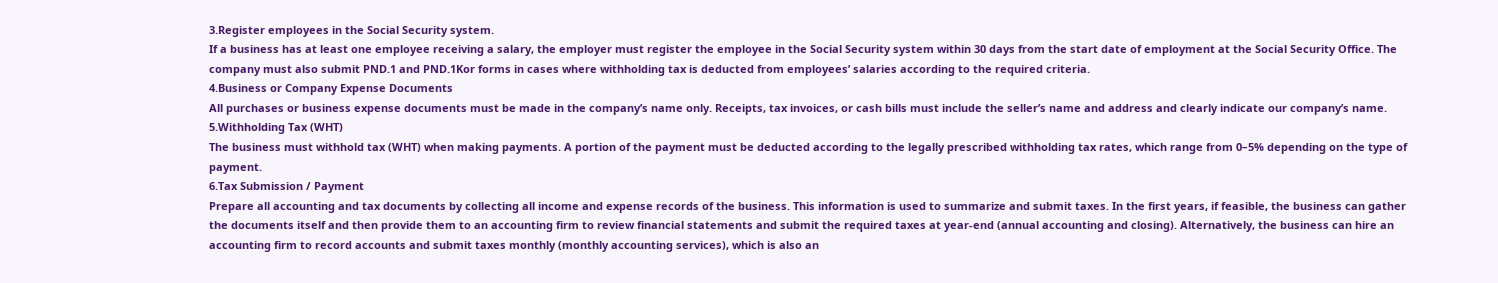3.Register employees in the Social Security system.
If a business has at least one employee receiving a salary, the employer must register the employee in the Social Security system within 30 days from the start date of employment at the Social Security Office. The company must also submit PND.1 and PND.1Kor forms in cases where withholding tax is deducted from employees’ salaries according to the required criteria.
4.Business or Company Expense Documents
All purchases or business expense documents must be made in the company’s name only. Receipts, tax invoices, or cash bills must include the seller’s name and address and clearly indicate our company’s name.
5.Withholding Tax (WHT)
The business must withhold tax (WHT) when making payments. A portion of the payment must be deducted according to the legally prescribed withholding tax rates, which range from 0–5% depending on the type of payment.
6.Tax Submission / Payment
Prepare all accounting and tax documents by collecting all income and expense records of the business. This information is used to summarize and submit taxes. In the first years, if feasible, the business can gather the documents itself and then provide them to an accounting firm to review financial statements and submit the required taxes at year-end (annual accounting and closing). Alternatively, the business can hire an accounting firm to record accounts and submit taxes monthly (monthly accounting services), which is also an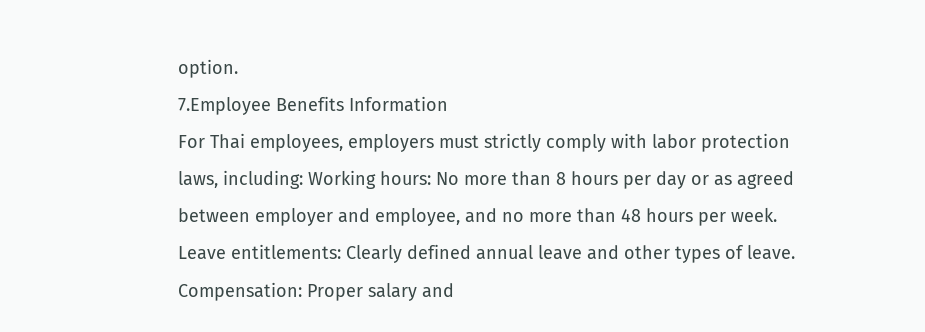option.
7.Employee Benefits Information
For Thai employees, employers must strictly comply with labor protection laws, including: Working hours: No more than 8 hours per day or as agreed between employer and employee, and no more than 48 hours per week. Leave entitlements: Clearly defined annual leave and other types of leave. Compensation: Proper salary and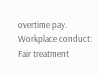overtime pay. Workplace conduct: Fair treatment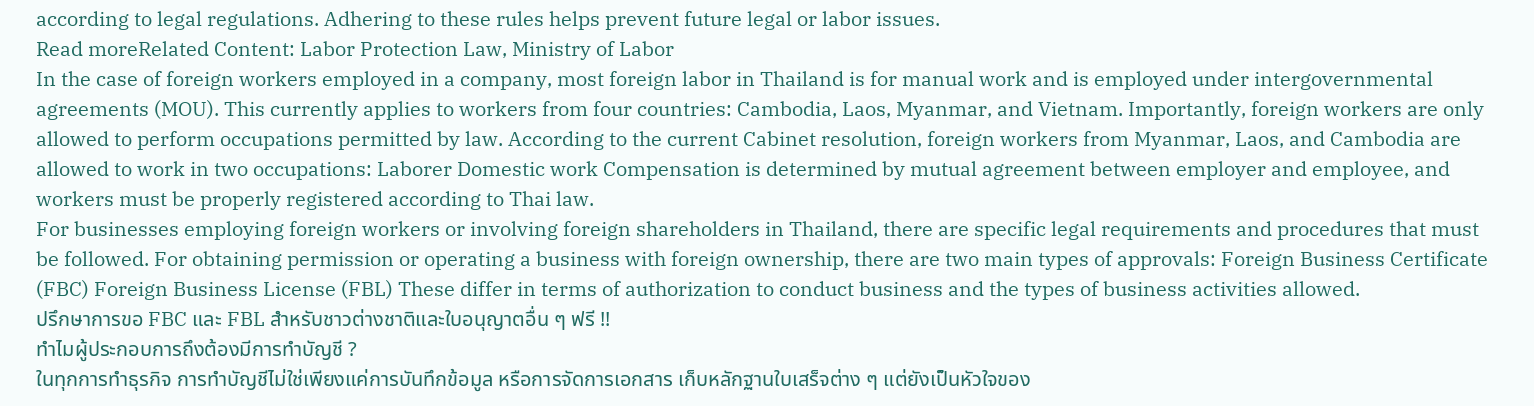according to legal regulations. Adhering to these rules helps prevent future legal or labor issues.
Read moreRelated Content: Labor Protection Law, Ministry of Labor
In the case of foreign workers employed in a company, most foreign labor in Thailand is for manual work and is employed under intergovernmental agreements (MOU). This currently applies to workers from four countries: Cambodia, Laos, Myanmar, and Vietnam. Importantly, foreign workers are only allowed to perform occupations permitted by law. According to the current Cabinet resolution, foreign workers from Myanmar, Laos, and Cambodia are allowed to work in two occupations: Laborer Domestic work Compensation is determined by mutual agreement between employer and employee, and workers must be properly registered according to Thai law.
For businesses employing foreign workers or involving foreign shareholders in Thailand, there are specific legal requirements and procedures that must be followed. For obtaining permission or operating a business with foreign ownership, there are two main types of approvals: Foreign Business Certificate (FBC) Foreign Business License (FBL) These differ in terms of authorization to conduct business and the types of business activities allowed.
ปรึกษาการขอ FBC และ FBL สำหรับชาวต่างชาติและใบอนุญาตอื่น ๆ ฟรี !!
ทำไมผู้ประกอบการถึงต้องมีการทำบัญชี ?
ในทุกการทำธุรกิจ การทำบัญชีไม่ใช่เพียงแค่การบันทึกข้อมูล หรือการจัดการเอกสาร เก็บหลักฐานใบเสร็จต่าง ๆ แต่ยังเป็นหัวใจของ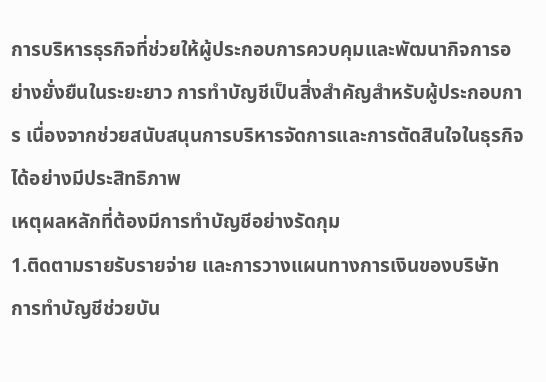การบริหารธุรกิจที่ช่วยให้ผู้ประกอบการควบคุมและพัฒนากิจการอย่างยั่งยืนในระยะยาว การทำบัญชีเป็นสิ่งสำคัญสำหรับผู้ประกอบการ เนื่องจากช่วยสนับสนุนการบริหารจัดการและการตัดสินใจในธุรกิจได้อย่างมีประสิทธิภาพ
เหตุผลหลักที่ต้องมีการทำบัญชีอย่างรัดกุม
1.ติดตามรายรับรายจ่าย และการวางแผนทางการเงินของบริษัท
การทำบัญชีช่วยบัน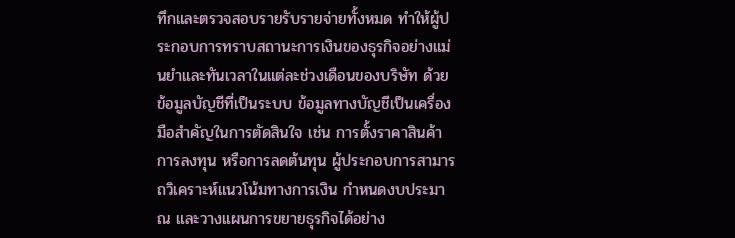ทึกและตรวจสอบรายรับรายจ่ายทั้งหมด ทำให้ผู้ประกอบการทราบสถานะการเงินของธุรกิจอย่างแม่นยำและทันเวลาในแต่ละช่วงเดือนของบริษัท ด้วยข้อมูลบัญชีที่เป็นระบบ ข้อมูลทางบัญชีเป็นเครื่องมือสำคัญในการตัดสินใจ เช่น การตั้งราคาสินค้า การลงทุน หรือการลดต้นทุน ผู้ประกอบการสามารถวิเคราะห์แนวโน้มทางการเงิน กำหนดงบประมาณ และวางแผนการขยายธุรกิจได้อย่าง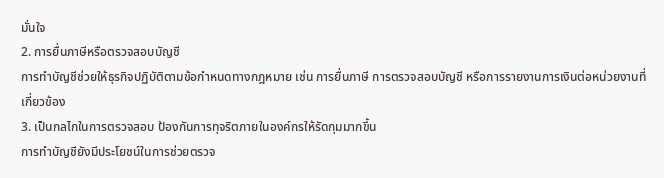มั่นใจ
2. การยื่นภาษีหรือตรวจสอบบัญชี
การทำบัญชีช่วยให้ธุรกิจปฏิบัติตามข้อกำหนดทางกฎหมาย เช่น การยื่นภาษี การตรวจสอบบัญชี หรือการรายงานการเงินต่อหน่วยงานที่เกี่ยวข้อง
3. เป็นกลไกในการตรวจสอบ ป้องกันการทุจริตภายในองค์กรให้รัดกุมมากขึ้น
การทำบัญชียังมีประโยชน์ในการช่วยตรวจ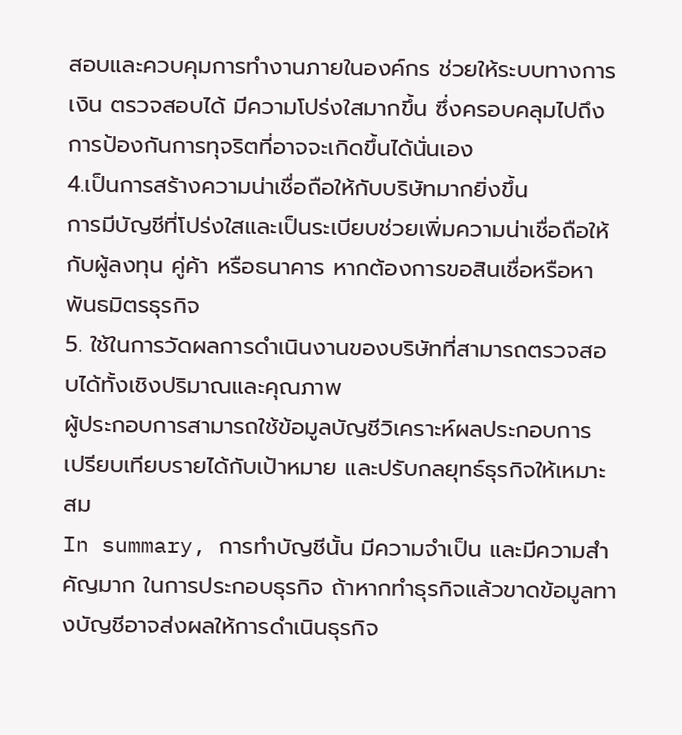สอบและควบคุมการทำงานภายในองค์กร ช่วยให้ระบบทางการเงิน ตรวจสอบได้ มีความโปร่งใสมากขึ้น ซึ่งครอบคลุมไปถึงการป้องกันการทุจริตที่อาจจะเกิดขึ้นได้นั่นเอง
4.เป็นการสร้างความน่าเชื่อถือให้กับบริษัทมากยิ่งขึ้น
การมีบัญชีที่โปร่งใสและเป็นระเบียบช่วยเพิ่มความน่าเชื่อถือให้กับผู้ลงทุน คู่ค้า หรือธนาคาร หากต้องการขอสินเชื่อหรือหาพันธมิตรธุรกิจ
5. ใช้ในการวัดผลการดำเนินงานของบริษัทที่สามารถตรวจสอบได้ทั้งเชิงปริมาณและคุณภาพ
ผู้ประกอบการสามารถใช้ข้อมูลบัญชีวิเคราะห์ผลประกอบการ เปรียบเทียบรายได้กับเป้าหมาย และปรับกลยุทธ์ธุรกิจให้เหมาะสม
In summary, การทำบัญชีนั้น มีความจำเป็น และมีความสำคัญมาก ในการประกอบธุรกิจ ถ้าหากทำธุรกิจแล้วขาดข้อมูลทางบัญชีอาจส่งผลให้การดำเนินธุรกิจ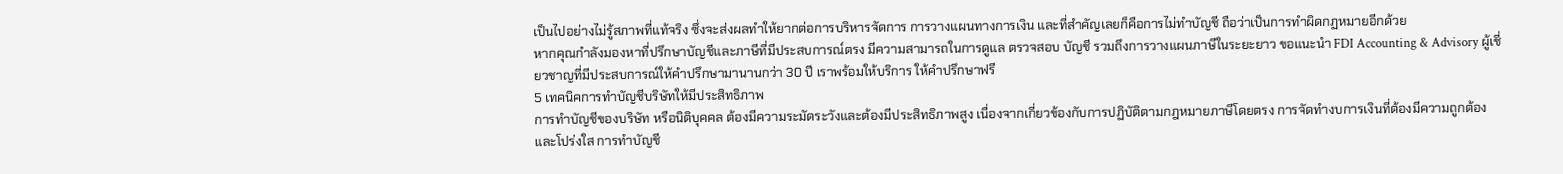เป็นไปอย่างไม่รู้สภาพที่แท้จริง ซึ่งจะส่งผลทำให้ยากต่อการบริหารจัดการ การวางแผนทางการเงิน และที่สำคัญเลยก็คือการไม่ทำบัญชี ถือว่าเป็นการทำผิดกฏหมายอีกด้วย
หากคุณกำลังมองหาที่ปรึกษาบัญชีและภาษีที่มีประสบการณ์ตรง มีความสามารถในการดูแล ตรวจสอบ บัญชี รวมถึงการวางแผนภาษีในระยะยาว ขอแนะนำ FDI Accounting & Advisory ผู้เชี่ยวชาญที่มีประสบการณ์ให้คำปรึกษามานานกว่า 30 ปี เราพร้อมให้บริการ ให้คำปรึกษาฟรี
5 เทคนิคการทำบัญชีบริษัทให้มีประสิทธิภาพ
การทำบัญชีของบริษัท หรือนิติบุคคล ต้องมีความระมัดระวังและต้องมีประสิทธิภาพสูง เนื่องจากเกี่ยวข้องกับการปฏิบัติตามกฎหมายภาษีโดยตรง การจัดทำงบการเงินที่ต้องมีความถูกต้องและโปร่งใส การทำบัญชี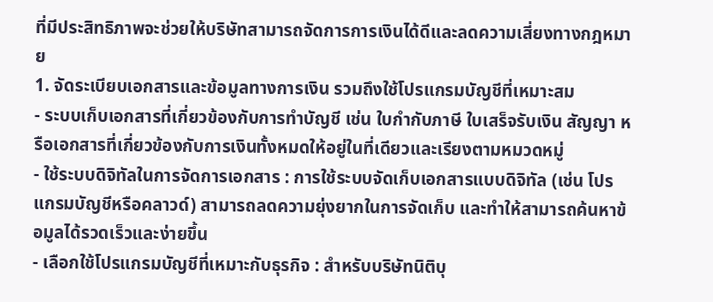ที่มีประสิทธิภาพจะช่วยให้บริษัทสามารถจัดการการเงินได้ดีและลดความเสี่ยงทางกฎหมาย
1. จัดระเบียบเอกสารและข้อมูลทางการเงิน รวมถึงใช้โปรแกรมบัญชีที่เหมาะสม
- ระบบเก็บเอกสารที่เกี่ยวข้องกับการทำบัญชี เช่น ใบกำกับภาษี ใบเสร็จรับเงิน สัญญา หรือเอกสารที่เกี่ยวข้องกับการเงินทั้งหมดให้อยู่ในที่เดียวและเรียงตามหมวดหมู่
- ใช้ระบบดิจิทัลในการจัดการเอกสาร : การใช้ระบบจัดเก็บเอกสารแบบดิจิทัล (เช่น โปรแกรมบัญชีหรือคลาวด์) สามารถลดความยุ่งยากในการจัดเก็บ และทำให้สามารถค้นหาข้อมูลได้รวดเร็วและง่ายขึ้น
- เลือกใช้โปรแกรมบัญชีที่เหมาะกับธุรกิจ : สำหรับบริษัทนิติบุ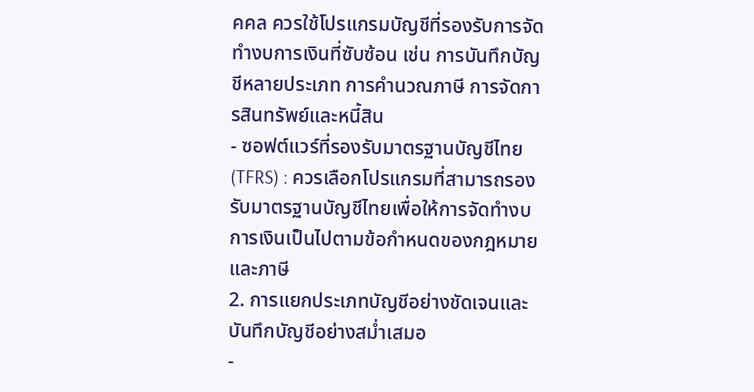คคล ควรใช้โปรแกรมบัญชีที่รองรับการจัดทำงบการเงินที่ซับซ้อน เช่น การบันทึกบัญชีหลายประเภท การคำนวณภาษี การจัดการสินทรัพย์และหนี้สิน
- ซอฟต์แวร์ที่รองรับมาตรฐานบัญชีไทย (TFRS) : ควรเลือกโปรแกรมที่สามารถรองรับมาตรฐานบัญชีไทยเพื่อให้การจัดทำงบการเงินเป็นไปตามข้อกำหนดของกฎหมายและภาษี
2. การแยกประเภทบัญชีอย่างชัดเจนและบันทึกบัญชีอย่างสม่ำเสมอ
-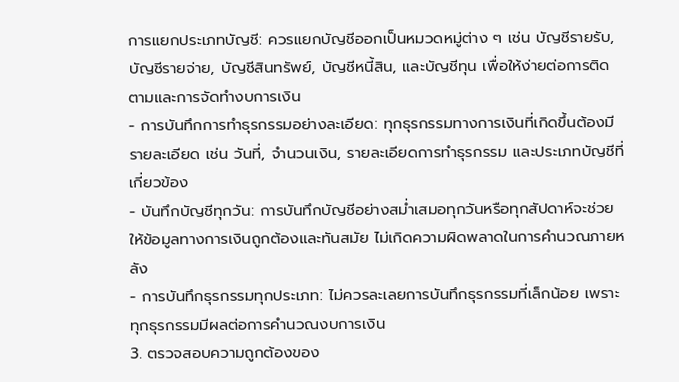การแยกประเภทบัญชี: ควรแยกบัญชีออกเป็นหมวดหมู่ต่าง ๆ เช่น บัญชีรายรับ, บัญชีรายจ่าย, บัญชีสินทรัพย์, บัญชีหนี้สิน, และบัญชีทุน เพื่อให้ง่ายต่อการติดตามและการจัดทำงบการเงิน
- การบันทึกการทำธุรกรรมอย่างละเอียด: ทุกธุรกรรมทางการเงินที่เกิดขึ้นต้องมีรายละเอียด เช่น วันที่, จำนวนเงิน, รายละเอียดการทำธุรกรรม และประเภทบัญชีที่เกี่ยวข้อง
- บันทึกบัญชีทุกวัน: การบันทึกบัญชีอย่างสม่ำเสมอทุกวันหรือทุกสัปดาห์จะช่วยให้ข้อมูลทางการเงินถูกต้องและทันสมัย ไม่เกิดความผิดพลาดในการคำนวณภายหลัง
- การบันทึกธุรกรรมทุกประเภท: ไม่ควรละเลยการบันทึกธุรกรรมที่เล็กน้อย เพราะทุกธุรกรรมมีผลต่อการคำนวณงบการเงิน
3. ตรวจสอบความถูกต้องของ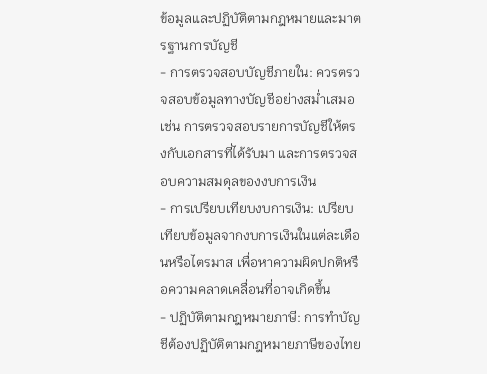ข้อมูลและปฏิบัติตามกฎหมายและมาตรฐานการบัญชี
- การตรวจสอบบัญชีภายใน: ควรตรวจสอบข้อมูลทางบัญชีอย่างสม่ำเสมอ เช่น การตรวจสอบรายการบัญชีให้ตรงกับเอกสารที่ได้รับมา และการตรวจสอบความสมดุลของงบการเงิน
- การเปรียบเทียบงบการเงิน: เปรียบเทียบข้อมูลจากงบการเงินในแต่ละเดือนหรือไตรมาส เพื่อหาความผิดปกติหรือความคลาดเคลื่อนที่อาจเกิดขึ้น
- ปฏิบัติตามกฎหมายภาษี: การทำบัญชีต้องปฏิบัติตามกฎหมายภาษีของไทย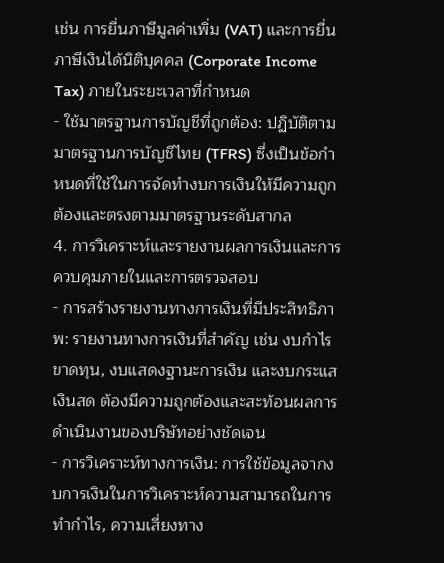เช่น การยื่นภาษีมูลค่าเพิ่ม (VAT) และการยื่นภาษีเงินได้นิติบุคคล (Corporate Income Tax) ภายในระยะเวลาที่กำหนด
- ใช้มาตรฐานการบัญชีที่ถูกต้อง: ปฏิบัติตามมาตรฐานการบัญชีไทย (TFRS) ซึ่งเป็นข้อกำหนดที่ใช้ในการจัดทำงบการเงินให้มีความถูกต้องและตรงตามมาตรฐานระดับสากล
4. การวิเคราะห์และรายงานผลการเงินและการควบคุมภายในและการตรวจสอบ
- การสร้างรายงานทางการเงินที่มีประสิทธิภาพ: รายงานทางการเงินที่สำคัญ เช่น งบกำไรขาดทุน, งบแสดงฐานะการเงิน และงบกระแสเงินสด ต้องมีความถูกต้องและสะท้อนผลการดำเนินงานของบริษัทอย่างชัดเจน
- การวิเคราะห์ทางการเงิน: การใช้ข้อมูลจากงบการเงินในการวิเคราะห์ความสามารถในการทำกำไร, ความเสี่ยงทาง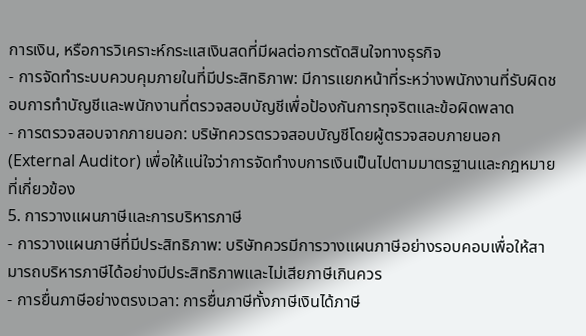การเงิน, หรือการวิเคราะห์กระแสเงินสดที่มีผลต่อการตัดสินใจทางธุรกิจ
- การจัดทำระบบควบคุมภายในที่มีประสิทธิภาพ: มีการแยกหน้าที่ระหว่างพนักงานที่รับผิดชอบการทำบัญชีและพนักงานที่ตรวจสอบบัญชีเพื่อป้องกันการทุจริตและข้อผิดพลาด
- การตรวจสอบจากภายนอก: บริษัทควรตรวจสอบบัญชีโดยผู้ตรวจสอบภายนอก (External Auditor) เพื่อให้แน่ใจว่าการจัดทำงบการเงินเป็นไปตามมาตรฐานและกฎหมายที่เกี่ยวข้อง
5. การวางแผนภาษีและการบริหารภาษี
- การวางแผนภาษีที่มีประสิทธิภาพ: บริษัทควรมีการวางแผนภาษีอย่างรอบคอบเพื่อให้สามารถบริหารภาษีได้อย่างมีประสิทธิภาพและไม่เสียภาษีเกินควร
- การยื่นภาษีอย่างตรงเวลา: การยื่นภาษีทั้งภาษีเงินได้ภาษี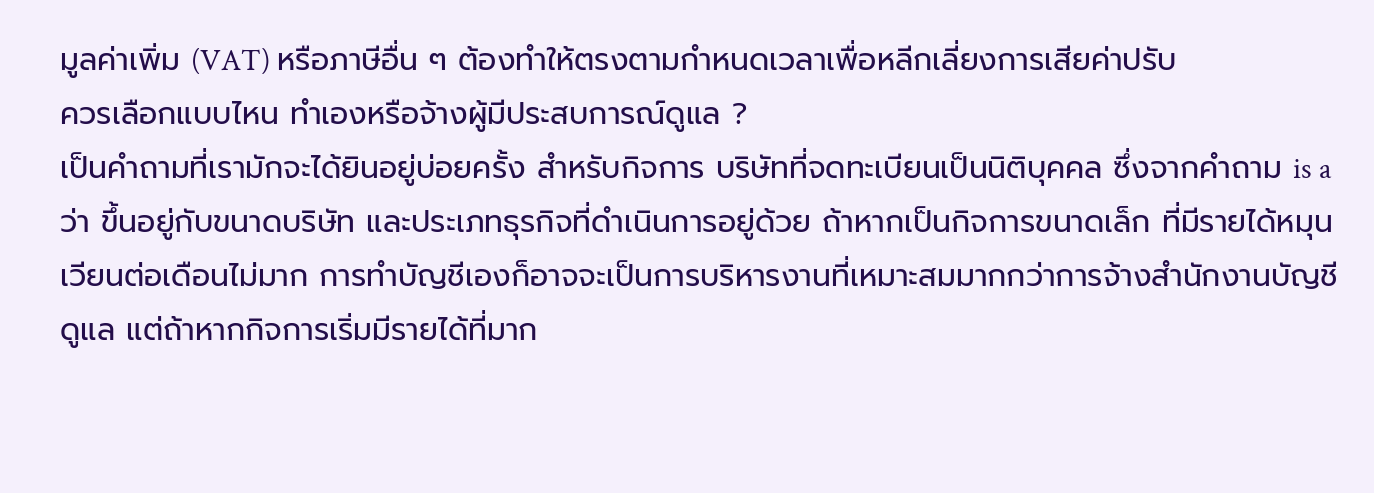มูลค่าเพิ่ม (VAT) หรือภาษีอื่น ๆ ต้องทำให้ตรงตามกำหนดเวลาเพื่อหลีกเลี่ยงการเสียค่าปรับ
ควรเลือกแบบไหน ทำเองหรือจ้างผู้มีประสบการณ์ดูแล ?
เป็นคำถามที่เรามักจะได้ยินอยู่บ่อยครั้ง สำหรับกิจการ บริษัทที่จดทะเบียนเป็นนิติบุคคล ซึ่งจากคำถาม is aว่า ขึ้นอยู่กับขนาดบริษัท และประเภทธุรกิจที่ดำเนินการอยู่ด้วย ถ้าหากเป็นกิจการขนาดเล็ก ที่มีรายได้หมุนเวียนต่อเดือนไม่มาก การทำบัญชีเองก็อาจจะเป็นการบริหารงานที่เหมาะสมมากกว่าการจ้างสำนักงานบัญชีดูแล แต่ถ้าหากกิจการเริ่มมีรายได้ที่มาก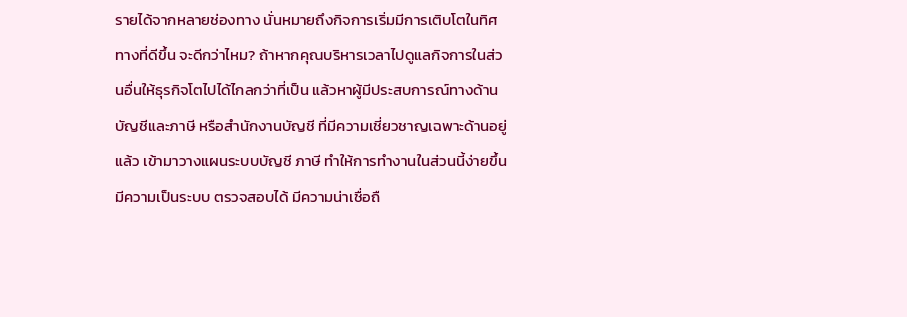รายได้จากหลายช่องทาง นั่นหมายถึงกิจการเริ่มมีการเติบโตในทิศทางที่ดีขึ้น จะดีกว่าไหม? ถ้าหากคุณบริหารเวลาไปดูแลกิจการในส่วนอื่นให้ธุรกิจโตไปได้ไกลกว่าที่เป็น แล้วหาผู้มีประสบการณ์ทางด้านบัญชีและภาษี หรือสำนักงานบัญชี ที่มีความเชี่ยวชาญเฉพาะด้านอยู่แล้ว เข้ามาวางแผนระบบบัญชี ภาษี ทำให้การทำงานในส่วนนี้ง่ายขึ้น มีความเป็นระบบ ตรวจสอบได้ มีความน่าเชื่อถื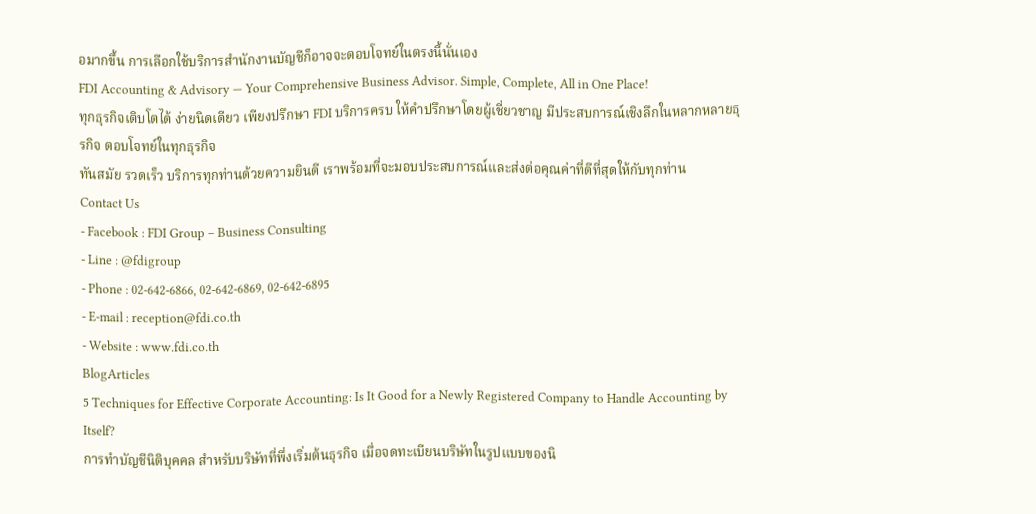อมากขึ้น การเลือกใช้บริการสำนักงานบัญชีก็อาจจะตอบโจทย์ในตรงนี้นั่นเอง
FDI Accounting & Advisory — Your Comprehensive Business Advisor. Simple, Complete, All in One Place!
ทุกธุรกิจเติบโตได้ ง่ายนิดเดียว เพียงปรึกษา FDI บริการครบ ให้คำปรึกษาโดยผู้เชี่ยวชาญ มีประสบการณ์เชิงลึกในหลากหลายธุรกิจ ตอบโจทย์ในทุกธุรกิจ
ทันสมัย รวดเร็ว บริการทุกท่านด้วยความยินดี เราพร้อมที่จะมอบประสบการณ์และส่งต่อคุณค่าที่ดีที่สุดให้กับทุกท่าน
Contact Us
- Facebook : FDI Group – Business Consulting
- Line : @fdigroup
- Phone : 02-642-6866, 02-642-6869, 02-642-6895
- E-mail : reception@fdi.co.th
- Website : www.fdi.co.th
BlogArticles
5 Techniques for Effective Corporate Accounting: Is It Good for a Newly Registered Company to Handle Accounting by Itself?
การทำบัญชีนิติบุคคล สำหรับบริษัทที่พึ่งเริ่มต้นธุรกิจ เมื่อจดทะเบียนบริษัทในรูปแบบของนิ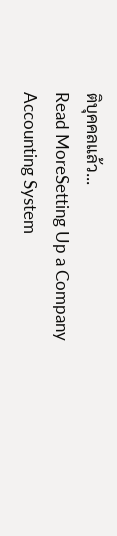ติบุคคลแล้ว...
Read MoreSetting Up a Company Accounting System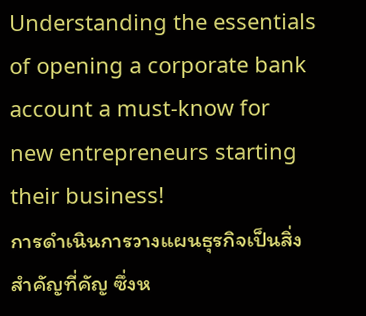Understanding the essentials of opening a corporate bank account a must-know for new entrepreneurs starting their business!
การดำเนินการวางแผนธุรกิจเป็นสิ่งสำคัญที่คัญ ซึ่งห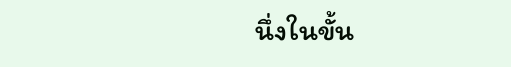นึ่งในขั้น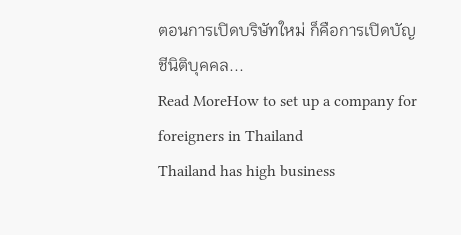ตอนการเปิดบริษัทใหม่ ก็คือการเปิดบัญชีนิติบุคคล...
Read MoreHow to set up a company for foreigners in Thailand
Thailand has high business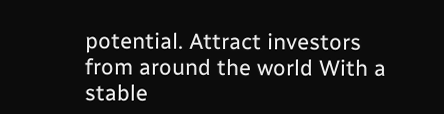potential. Attract investors from around the world With a stable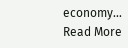economy...
Read More